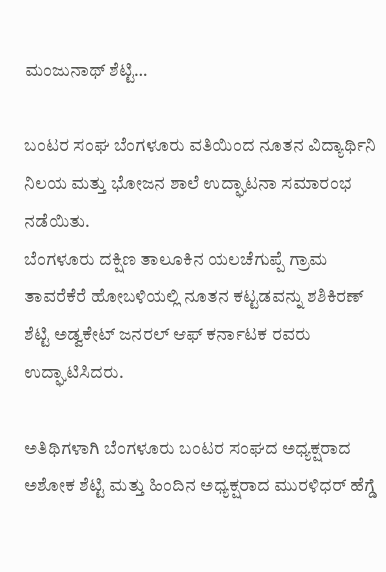ಮಂಜುನಾಥ್ ಶೆಟ್ಟಿ…

ಬಂಟರ ಸಂಘ ಬೆಂಗಳೂರು ವತಿಯಿಂದ ನೂತನ ವಿದ್ಯಾರ್ಥಿನಿ ನಿಲಯ ಮತ್ತು ಭೋಜನ ಶಾಲೆ ಉದ್ಘಾಟನಾ ಸಮಾರಂಭ ನಡೆಯಿತು.
ಬೆಂಗಳೂರು ದಕ್ಷಿಣ ತಾಲೂಕಿನ ಯಲಚೆಗುಪ್ಪೆ ಗ್ರಾಮ ತಾವರೆಕೆರೆ ಹೋಬಳಿಯಲ್ಲಿ ನೂತನ ಕಟ್ಟಡವನ್ನು ಶಶಿಕಿರಣ್ ಶೆಟ್ಟಿ ಅಡ್ವಕೇಟ್ ಜನರಲ್ ಆಫ್ ಕರ್ನಾಟಕ ರವರು ಉದ್ಘಾಟಿಸಿದರು.

ಅತಿಥಿಗಳಾಗಿ ಬೆಂಗಳೂರು ಬಂಟರ ಸಂಘದ ಅಧ್ಯಕ್ಷರಾದ ಅಶೋಕ ಶೆಟ್ಟಿ ಮತ್ತು ಹಿಂದಿನ ಅಧ್ಯಕ್ಷರಾದ ಮುರಳಿಧರ್ ಹೆಗ್ಡೆ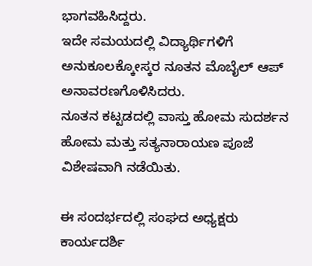ಭಾಗವಹಿಸಿದ್ದರು.
ಇದೇ ಸಮಯದಲ್ಲಿ ವಿದ್ಯಾರ್ಥಿಗಳಿಗೆ ಅನುಕೂಲಕ್ಕೋಸ್ಕರ ನೂತನ ಮೊಬೈಲ್ ಆಪ್ ಅನಾವರಣಗೊಳಿಸಿದರು.
ನೂತನ ಕಟ್ಟಡದಲ್ಲಿ ವಾಸ್ತು ಹೋಮ ಸುದರ್ಶನ ಹೋಮ ಮತ್ತು ಸತ್ಯನಾರಾಯಣ ಪೂಜೆ ವಿಶೇಷವಾಗಿ ನಡೆಯಿತು.

ಈ ಸಂದರ್ಭದಲ್ಲಿ ಸಂಘದ ಅಧ್ಯಕ್ಷರು ಕಾರ್ಯದರ್ಶಿ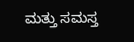ಮತ್ತು ಸಮಸ್ತ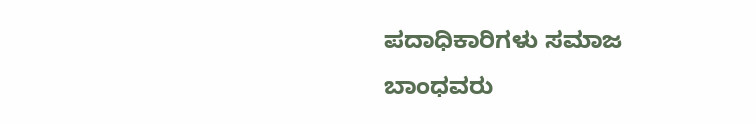ಪದಾಧಿಕಾರಿಗಳು ಸಮಾಜ ಬಾಂಧವರು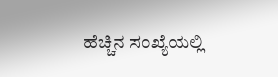ಹೆಚ್ಚಿನ ಸಂಖ್ಯೆಯಲ್ಲಿ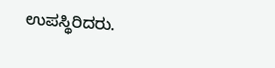ಉಪಸ್ಥಿರಿದರು.